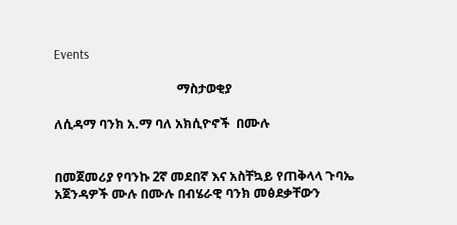Events

                                         ማስታወቂያ

ለሲዳማ ባንክ አ.ማ ባለ አክሲዮኖች  በሙሉ


በመጀመሪያ የባንኩ 2ኛ መደበኛ እና አስቸኳይ የጠቅላላ ጉባኤ አጀንዳዎች ሙሉ በሙሉ በብሄራዊ ባንክ መፅደቃቸውን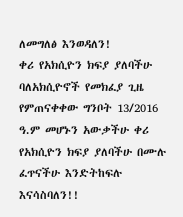ለመግለፅ እንወዳለን!
ቀሪ የአክሲዮን ክፍያ ያለባችሁ ባለአክሲዮኖች የመክፈያ ጊዜ የምጠናቀቀው ግንቦት 13/2016 ዓ.ም መሆኑን አውቃችሁ ቀሪ የአክሲዮን ክፍያ ያለባችሁ በሙሉ ፈጥናችሁ እንድትከፍሉ እናሳስባለን!!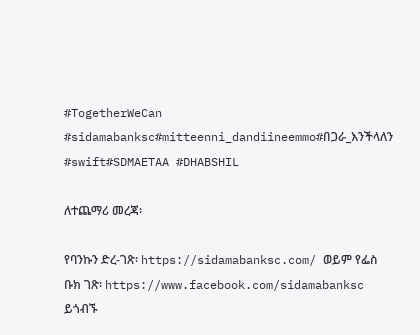#TogetherWeCan #sidamabanksc#mitteenni_dandiineemmo#በጋራ_እንችላለን
#swift#SDMAETAA #DHABSHIL

ለተጨማሪ መረጃ፡

የባንኩን ድረ-ገጽ፡ https://sidamabanksc.com/ ወይም የፌስ ቡክ ገጽ፡ https://www.facebook.com/sidamabanksc ይጎብኙ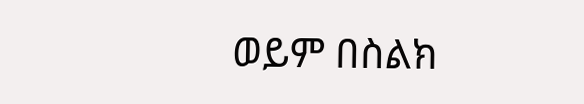ወይም በስልክ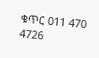ቁጥር 011 470 4726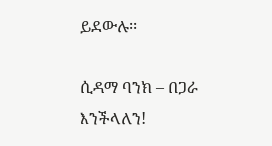ይደውሉ፡፡

ሲዳማ ባንክ – በጋራ እንችላለን!